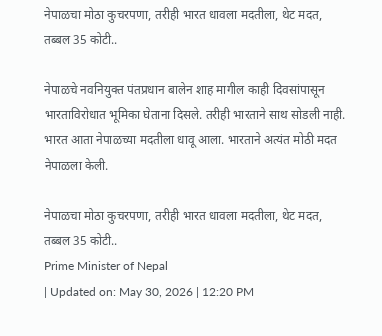नेपाळचा मोठा कुचरपणा, तरीही भारत धावला मदतीला, थेट मदत, तब्बल 35 कोटी..

नेपाळचे नवनियुक्त पंतप्रधान बालेन शाह मागील काही दिवसांपासून भारताविरोधात भूमिका घेताना दिसले. तरीही भारताने साथ सोडली नाही. भारत आता नेपाळच्या मदतीला धावू आला. भारताने अत्यंत मोठी मदत नेपाळला केली.

नेपाळचा मोठा कुचरपणा, तरीही भारत धावला मदतीला, थेट मदत, तब्बल 35 कोटी..
Prime Minister of Nepal
| Updated on: May 30, 2026 | 12:20 PM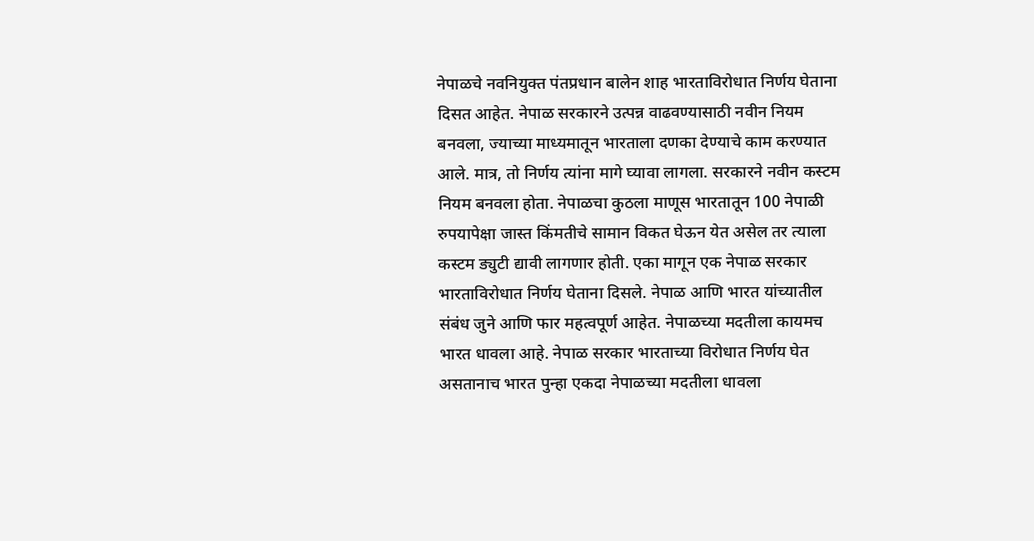नेपाळचे नवनियुक्त पंतप्रधान बालेन शाह भारताविरोधात निर्णय घेताना दिसत आहेत. नेपाळ सरकारने उत्पन्न वाढवण्यासाठी नवीन नियम बनवला, ज्याच्या माध्यमातून भारताला दणका देण्याचे काम करण्यात आले. मात्र, तो निर्णय त्यांना मागे घ्यावा लागला. सरकारने नवीन कस्टम नियम बनवला होता. नेपाळचा कुठला माणूस भारतातून 100 नेपाळी रुपयापेक्षा जास्त किंमतीचे सामान विकत घेऊन येत असेल तर त्याला कस्टम ड्युटी द्यावी लागणार होती. एका मागून एक नेपाळ सरकार भारताविरोधात निर्णय घेताना दिसले. नेपाळ आणि भारत यांच्यातील संबंध जुने आणि फार महत्वपूर्ण आहेत. नेपाळच्या मदतीला कायमच भारत धावला आहे. नेपाळ सरकार भारताच्या विरोधात निर्णय घेत असतानाच भारत पुन्हा एकदा नेपाळच्या मदतीला धावला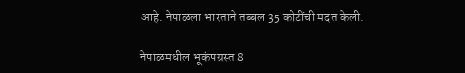आहे. नेपाळला भारताने तब्बल 35 कोटींची मदत केली.

नेपाळमधील भूकंपग्रस्त 8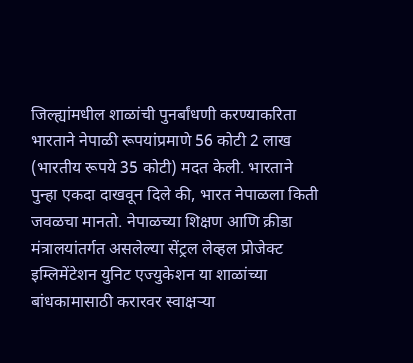जिल्ह्यांमधील शाळांची पुनर्बांधणी करण्याकरिता भारताने नेपाळी रूपयांप्रमाणे 56 कोटी 2 लाख (भारतीय रूपये 35 कोटी) मदत केली. भारताने पुन्हा एकदा दाखवून दिले की, भारत नेपाळला किती जवळचा मानतो. नेपाळच्या शिक्षण आणि क्रीडा मंत्रालयांतर्गत असलेल्या सेंट्रल लेव्हल प्रोजेक्ट इम्लिमेंटेशन युनिट एज्युकेशन या शाळांच्या बांधकामासाठी करारवर स्वाक्षऱ्या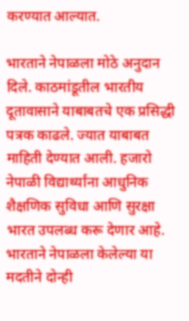करण्यात आल्यात.

भारताने नेपाळला मोठे अनुदान दिले. काठमांडूतील भारतीय दूतावासाने याबाबतचे एक प्रसिद्धी पत्रक काढले. ज्यात याबाबत माहिती देण्यात आली. हजारो नेपाळी विद्यार्थ्यांना आधुनिक शैक्षणिक सुविधा आणि सुरक्षा भारत उपलब्ध करू देणार आहे. भारताने नेपाळला केलेल्या या मदतीने दोन्ही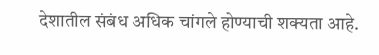देशातील संबंध अधिक चांगले होण्याची शक्यता आहे.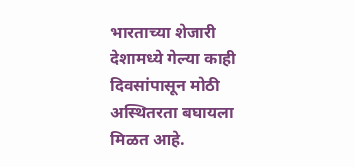भारताच्या शेजारी देशामध्ये गेल्या काही दिवसांपासून मोठी अस्थितरता बघायला मिळत आहे.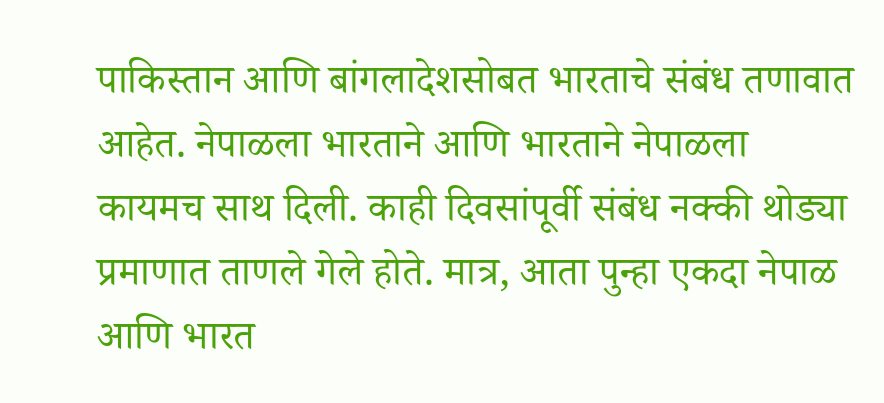पाकिस्तान आणि बांगलादेशसोबत भारताचे संबंध तणावात आहेत. नेपाळला भारताने आणि भारताने नेपाळला कायमच साथ दिली. काही दिवसांपूर्वी संबंध नक्की थोड्या प्रमाणात ताणले गेले होते. मात्र, आता पुन्हा एकदा नेपाळ आणि भारत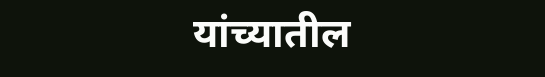यांच्यातील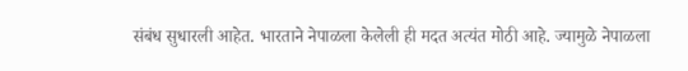संबंध सुधारली आहेत. भारताने नेपाळला केलेली ही मदत अत्यंत मोठी आहे. ज्यामुळे नेपाळला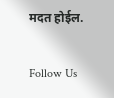मदत होईल.

Follow Us